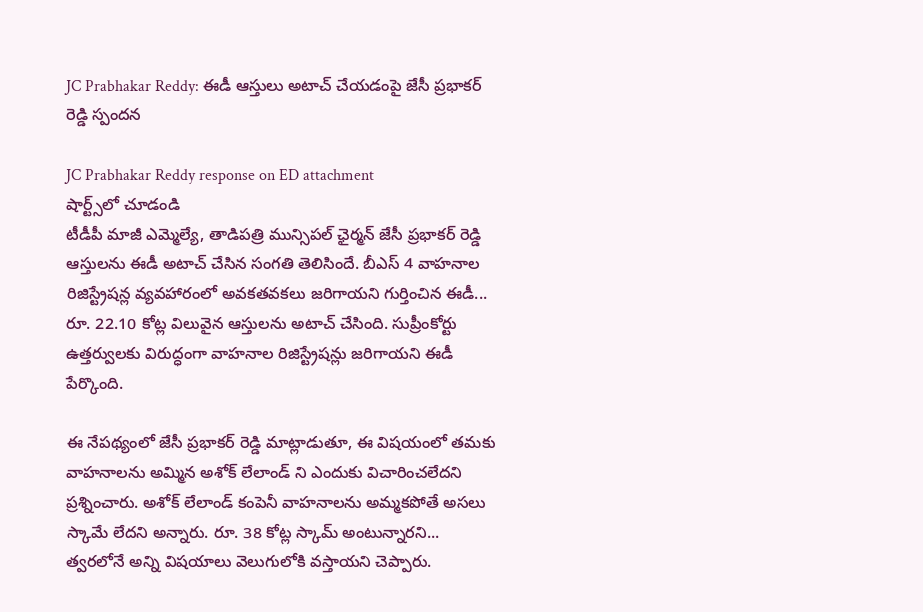JC Prabhakar Reddy: ఈడీ ఆస్తులు అటాచ్ చేయడంపై జేసీ ప్రభాకర్ రెడ్డి స్పందన

JC Prabhakar Reddy response on ED attachment
షార్ట్స్‌లో చూడండి
టీడీపీ మాజీ ఎమ్మెల్యే, తాడిపత్రి మున్సిపల్ ఛైర్మన్ జేసీ ప్రభాకర్ రెడ్డి ఆస్తులను ఈడీ అటాచ్ చేసిన సంగతి తెలిసిందే. బీఎస్ 4 వాహనాల రిజిస్ట్రేషన్ల వ్యవహారంలో అవకతవకలు జరిగాయని గుర్తించిన ఈడీ... రూ. 22.10 కోట్ల విలువైన ఆస్తులను అటాచ్ చేసింది. సుప్రీంకోర్టు ఉత్తర్వులకు విరుద్ధంగా వాహనాల రిజిస్ట్రేషన్లు జరిగాయని ఈడీ పేర్కొంది.

ఈ నేపథ్యంలో జేసీ ప్రభాకర్ రెడ్డి మాట్లాడుతూ, ఈ విషయంలో తమకు వాహనాలను అమ్మిన అశోక్ లేలాండ్ ని ఎందుకు విచారించలేదని ప్రశ్నించారు. అశోక్ లేలాండ్ కంపెనీ వాహనాలను అమ్మకపోతే అసలు స్కామే లేదని అన్నారు. రూ. 38 కోట్ల స్కామ్ అంటున్నారని... త్వరలోనే అన్ని విషయాలు వెలుగులోకి వస్తాయని చెప్పారు.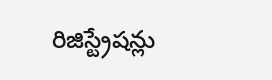రిజిస్ట్రేషన్లు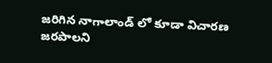జరిగిన నాగాలాండ్ లో కూడా విచారణ జరపాలని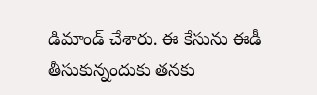డిమాండ్ చేశారు. ఈ కేసును ఈడీ తీసుకున్నందుకు తనకు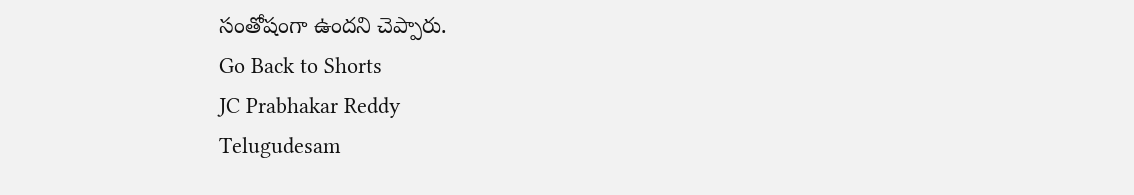సంతోషంగా ఉందని చెప్పారు.
Go Back to Shorts
JC Prabhakar Reddy
Telugudesam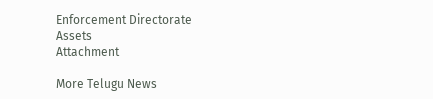Enforcement Directorate
Assets
Attachment

More Telugu News